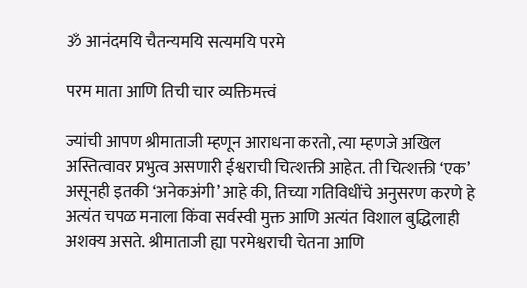ॐ आनंदमयि चैतन्यमयि सत्यमयि परमे

परम माता आणि तिची चार व्यक्तिमत्त्वं

ज्यांची आपण श्रीमाताजी म्हणून आराधना करतो, त्या म्हणजे अखिल अस्तित्वावर प्रभुत्व असणारी ईश्वराची चित्शक्ती आहेत. ती चित्शक्ती ‘एक’ असूनही इतकी ‘अनेकअंगी’ आहे की, तिच्या गतिविधींचे अनुसरण करणे हे अत्यंत चपळ मनाला किंवा सर्वस्वी मुक्त आणि अत्यंत विशाल बुद्धिलाही अशक्य असते. श्रीमाताजी ह्या परमेश्वराची चेतना आणि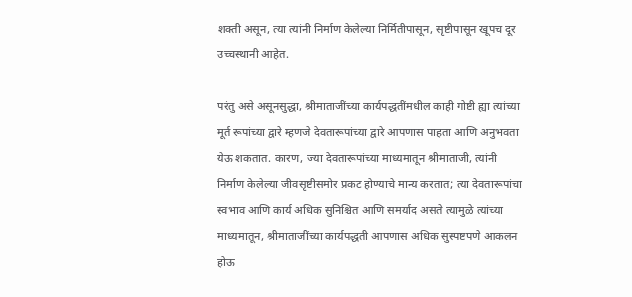शक्ती असून, त्या त्यांनी निर्माण केलेल्या निर्मितीपासून, सृष्टीपासून खूपच दूर उच्चस्थानी आहेत.

परंतु असे असूनसुद्धा, श्रीमाताजींच्या कार्यपद्धतींमधील काही गोष्टी ह्या त्यांच्या मूर्त रूपांच्या द्वारे म्हणजे देवतारूपांच्या द्वारे आपणास पाहता आणि अनुभवता येऊ शकतात. कारण, ज्या देवतारूपांच्या माध्यमातून श्रीमाताजी, त्यांनी निर्माण केलेल्या जीवसृष्टीसमोर प्रकट होण्याचे मान्य करतात; त्या देवतारूपांचा स्वभाव आणि कार्य अधिक सुनिश्चित आणि समर्याद असते त्यामुळे त्यांच्या माध्यमातून, श्रीमाताजींच्या कार्यपद्धती आपणास अधिक सुस्पष्टपणे आकलन होऊ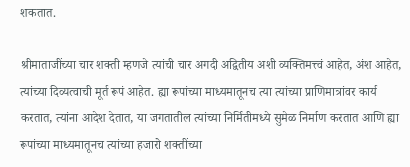शकतात.

श्रीमाताजींच्या चार शक्ती म्हणजे त्यांची चार अगदी अद्वितीय अशी व्यक्तिमत्त्वं आहेत, अंश आहेत, त्यांच्या दिव्यत्वाची मूर्त रूपं आहेत. ह्या रूपांच्या माध्यमातूनच त्या त्यांच्या प्राणिमात्रांवर कार्य करतात, त्यांना आदेश देतात, या जगतातील त्यांच्या निर्मितीमध्ये सुमेळ निर्माण करतात आणि ह्या रूपांच्या माध्यमातूनच त्यांच्या हजारो शक्तींच्या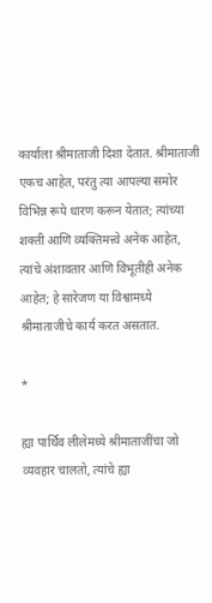कार्याला श्रीमाताजी दिशा देतात. श्रीमाताजी एकच आहेत, परंतु त्या आपल्या समोर विभिन्न रूपे धारण करून येतात; त्यांच्या शक्ती आणि व्यक्तिमत्त्वे अनेक आहेत, त्यांचे अंशावतार आणि विभूतीही अनेक आहेत; हे सारेजण या विश्वामध्ये श्रीमाताजीचे कार्य करत असतात.

*

ह्या पार्थिव लीलेमध्ये श्रीमाताजींचा जो व्यवहार चालतो, त्यांचे ह्या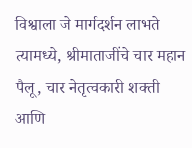विश्वाला जे मार्गदर्शन लाभते त्यामध्ये, श्रीमाताजींचे चार महान पैलू, चार नेतृत्वकारी शक्ती आणि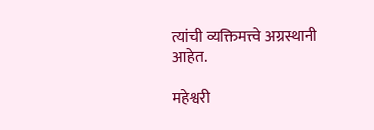त्यांची व्यक्तिमत्त्वे अग्रस्थानी आहेत.

महेश्वरी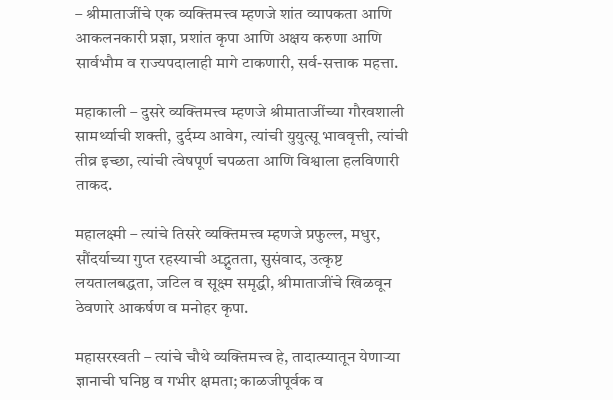– श्रीमाताजींचे एक व्यक्तिमत्त्व म्हणजे शांत व्यापकता आणि आकलनकारी प्रज्ञा, प्रशांत कृपा आणि अक्षय करुणा आणि सार्वभौम व राज्यपदालाही मागे टाकणारी, सर्व-सत्ताक महत्ता.

महाकाली – दुसरे व्यक्तिमत्त्व म्हणजे श्रीमाताजींच्या गौरवशाली सामर्थ्याची शक्ती, दुर्दम्य आवेग, त्यांची युयुत्सू भाववृत्ती, त्यांची तीव्र इच्छा, त्यांची त्वेषपूर्ण चपळता आणि विश्वाला हलविणारी ताकद.

महालक्ष्मी – त्यांचे तिसरे व्यक्तिमत्त्व म्हणजे प्रफुल्ल, मधुर, सौंदर्याच्या गुप्त रहस्याची अद्भुतता, सुसंवाद, उत्कृष्ट लयतालबद्धता, जटिल व सूक्ष्म समृद्धी, श्रीमाताजींचे खिळवून ठेवणारे आकर्षण व मनोहर कृपा.

महासरस्वती – त्यांचे चौथे व्यक्तिमत्त्व हे, तादात्म्यातून येणाऱ्या ज्ञानाची घनिष्ठ व गभीर क्षमता; काळजीपूर्वक व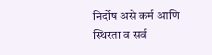निर्दोष असे कर्म आणि स्थिरता व सर्व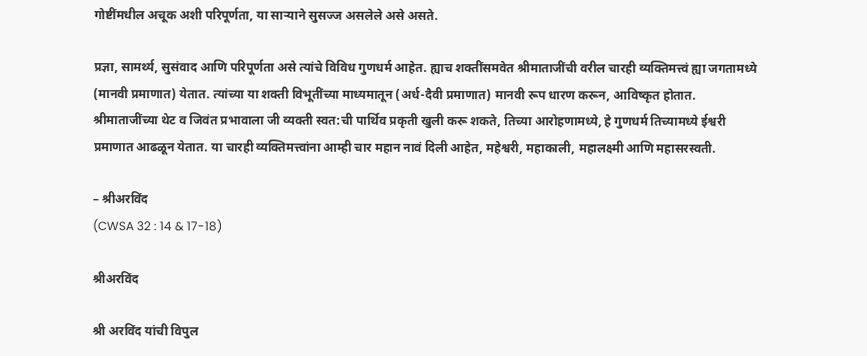गोष्टींमधील अचूक अशी परिपूर्णता, या साऱ्याने सुसज्ज असलेले असे असते.

प्रज्ञा, सामर्थ्य, सुसंवाद आणि परिपूर्णता असे त्यांचे विविध गुणधर्म आहेत. ह्याच शक्तींसमवेत श्रीमाताजींची वरील चारही व्यक्तिमत्त्वं ह्या जगतामध्ये (मानवी प्रमाणात) येतात. त्यांच्या या शक्ती विभूतींच्या माध्यमातून (अर्ध-दैवी प्रमाणात) मानवी रूप धारण करून, आविष्कृत होतात. श्रीमाताजींच्या थेट व जिवंत प्रभावाला जी व्यक्ती स्वत:ची पार्थिव प्रकृती खुली करू शकते, तिच्या आरोहणामध्ये, हे गुणधर्म तिच्यामध्ये ईश्वरी प्रमाणात आढळून येतात. या चारही व्यक्तिमत्त्वांना आम्ही चार महान नावं दिली आहेत, महेश्वरी, महाकाली, महालक्ष्मी आणि महासरस्वती.

– श्रीअरविंद
(CWSA 32 : 14 & 17-18)

श्रीअरविंद

श्री अरविंद यांची विपुल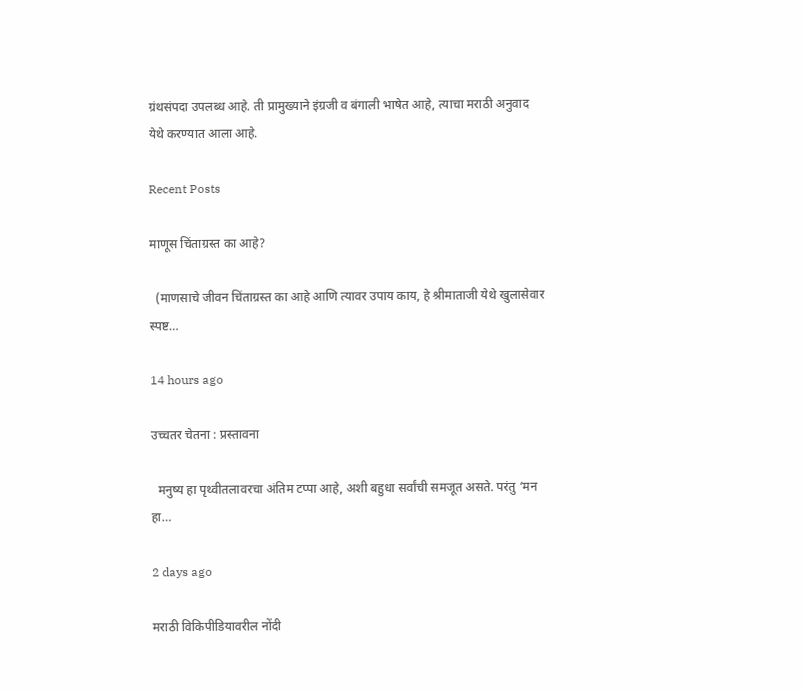ग्रंथसंपदा उपलब्ध आहे. ती प्रामुख्याने इंग्रजी व बंगाली भाषेत आहे, त्याचा मराठी अनुवाद येथे करण्यात आला आहे.

Recent Posts

माणूस चिंताग्रस्त का आहे?

  (माणसाचे जीवन चिंताग्रस्त का आहे आणि त्यावर उपाय काय, हे श्रीमाताजी येथे खुलासेवार स्पष्ट…

14 hours ago

उच्चतर चेतना : प्रस्तावना

  मनुष्य हा पृथ्वीतलावरचा अंतिम टप्पा आहे, अशी बहुधा सर्वांची समजूत असते. परंतु ‘मन हा…

2 days ago

मराठी विकिपीडियावरील नोंदी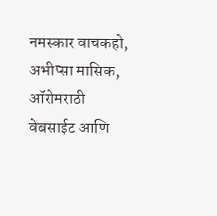नमस्कार वाचकहो, अभीप्सा मासिक, ऑरोमराठी वेबसाईट आणि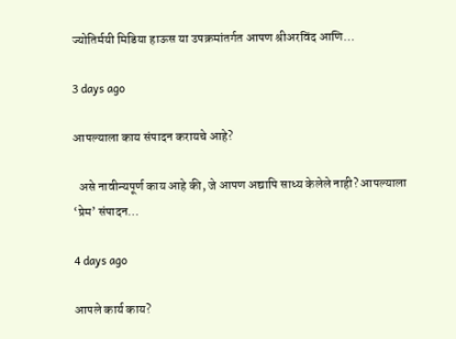ज्योतिर्मयी मिडिया हाऊस या उपक्रमांतर्गत आपण श्रीअरविंद आणि…

3 days ago

आपल्याला काय संपादन करायचे आहे?

  असे नावीन्यपूर्ण काय आहे की, जे आपण अद्यापि साध्य केलेले नाही? आपल्याला ‘प्रेम‌’ संपादन…

4 days ago

आपले कार्य काय?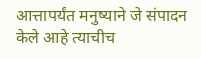आत्तापर्यंत मनुष्याने जे संपादन केले आहे त्याचीच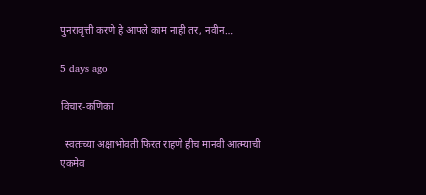पुनरावृत्ती करणे हे आपले काम नाही तर, नवीन…

5 days ago

विचार-कणिका

  स्वतःच्या अक्षाभोवती फिरत राहणे हीच मानवी आत्म्याची एकमेव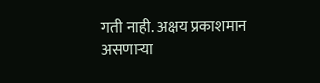गती नाही. अक्षय प्रकाशमान असणाऱ्या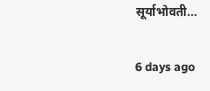सूर्याभोवती…

6 days ago